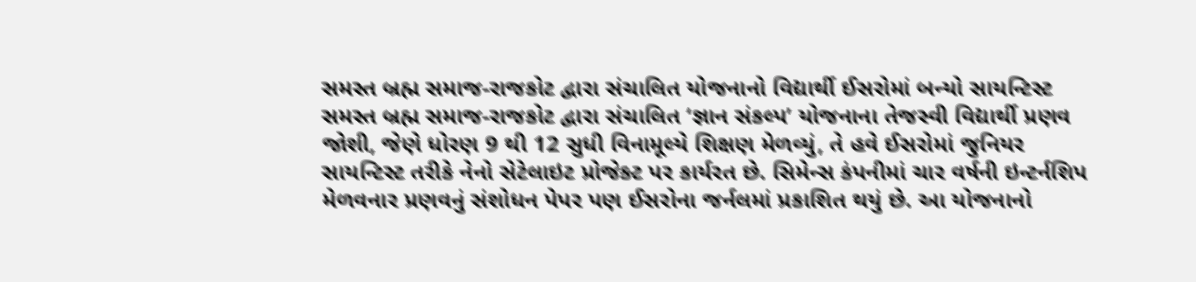સમસ્ત બ્રહ્મ સમાજ-રાજકોટ દ્વારા સંચાલિત યોજનાનો વિદ્યાર્થી ઈસરોમાં બન્યો સાયન્ટિસ્ટ
સમસ્ત બ્રહ્મ સમાજ-રાજકોટ દ્વારા સંચાલિત ‘જ્ઞાન સંકલ્પ’ યોજનાના તેજસ્વી વિદ્યાર્થી પ્રણવ જોશી, જેણે ધોરણ 9 થી 12 સુધી વિનામૂલ્યે શિક્ષણ મેળવ્યું, તે હવે ઈસરોમાં જુનિયર સાયન્ટિસ્ટ તરીકે નેનો સેટેલાઇટ પ્રોજેક્ટ પર કાર્યરત છે. સિમેન્સ કંપનીમાં ચાર વર્ષની ઇન્ટર્નશિપ મેળવનાર પ્રણવનું સંશોધન પેપર પણ ઈસરોના જર્નલમાં પ્રકાશિત થયું છે. આ યોજનાનો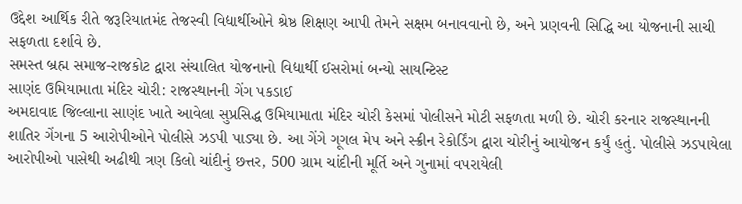ઉદ્દેશ આર્થિક રીતે જરૂરિયાતમંદ તેજસ્વી વિદ્યાર્થીઓને શ્રેષ્ઠ શિક્ષણ આપી તેમને સક્ષમ બનાવવાનો છે, અને પ્રણવની સિદ્ધિ આ યોજનાની સાચી સફળતા દર્શાવે છે.
સમસ્ત બ્રહ્મ સમાજ-રાજકોટ દ્વારા સંચાલિત યોજનાનો વિદ્યાર્થી ઈસરોમાં બન્યો સાયન્ટિસ્ટ
સાણંદ ઉમિયામાતા મંદિર ચોરી: રાજસ્થાનની ગેંગ પકડાઈ
અમદાવાદ જિલ્લાના સાણંદ ખાતે આવેલા સુપ્રસિદ્ધ ઉમિયામાતા મંદિર ચોરી કેસમાં પોલીસને મોટી સફળતા મળી છે. ચોરી કરનાર રાજસ્થાનની શાતિર ગેંગના 5 આરોપીઓને પોલીસે ઝડપી પાડ્યા છે. આ ગેંગે ગૂગલ મેપ અને સ્ક્રીન રેકોર્ડિંગ દ્વારા ચોરીનું આયોજન કર્યું હતું. પોલીસે ઝડપાયેલા આરોપીઓ પાસેથી અઢીથી ત્રણ કિલો ચાંદીનું છત્તર, 500 ગ્રામ ચાંદીની મૂર્તિ અને ગુનામાં વપરાયેલી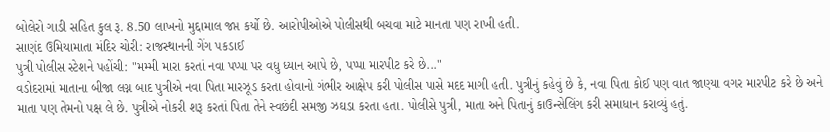બોલેરો ગાડી સહિત કુલ રૂ. 8.50 લાખનો મુદ્દામાલ જપ્ત કર્યો છે. આરોપીઓએ પોલીસથી બચવા માટે માનતા પણ રાખી હતી.
સાણંદ ઉમિયામાતા મંદિર ચોરી: રાજસ્થાનની ગેંગ પકડાઈ
પુત્રી પોલીસ સ્ટેશને પહોંચી: "મમ્મી મારા કરતાં નવા પપ્પા પર વધુ ધ્યાન આપે છે, પપ્પા મારપીટ કરે છે..."
વડોદરામાં માતાના બીજા લગ્ન બાદ પુત્રીએ નવા પિતા મારઝૂડ કરતા હોવાનો ગંભીર આક્ષેપ કરી પોલીસ પાસે મદદ માગી હતી. પુત્રીનું કહેવું છે કે, નવા પિતા કોઈ પણ વાત જાણ્યા વગર મારપીટ કરે છે અને માતા પણ તેમનો પક્ષ લે છે. પુત્રીએ નોકરી શરૂ કરતાં પિતા તેને સ્વછંદી સમજી ઝઘડા કરતા હતા. પોલીસે પુત્રી, માતા અને પિતાનું કાઉન્સેલિંગ કરી સમાધાન કરાવ્યું હતું.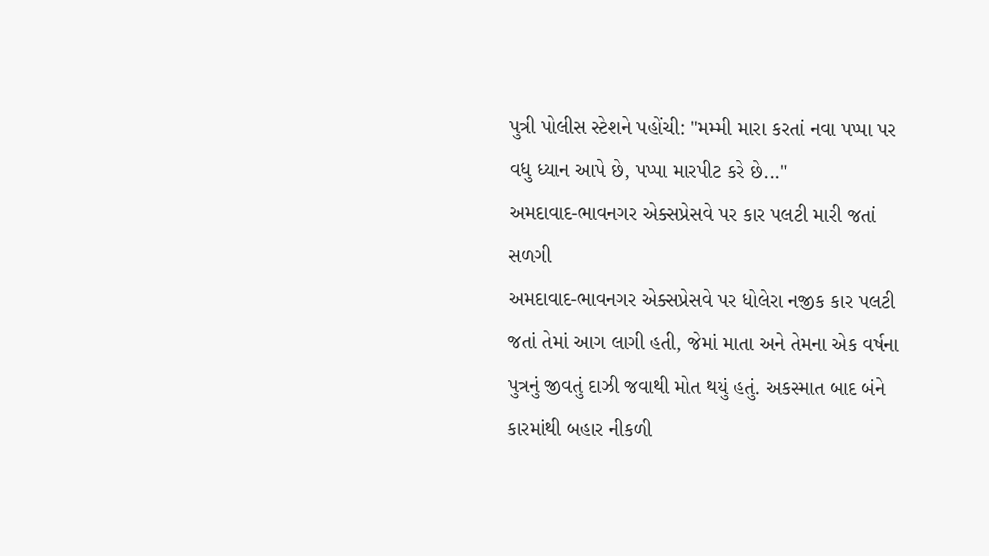પુત્રી પોલીસ સ્ટેશને પહોંચી: "મમ્મી મારા કરતાં નવા પપ્પા પર વધુ ધ્યાન આપે છે, પપ્પા મારપીટ કરે છે..."
અમદાવાદ-ભાવનગર એક્સપ્રેસવે પર કાર પલટી મારી જતાં સળગી
અમદાવાદ-ભાવનગર એક્સપ્રેસવે પર ધોલેરા નજીક કાર પલટી જતાં તેમાં આગ લાગી હતી, જેમાં માતા અને તેમના એક વર્ષના પુત્રનું જીવતું દાઝી જવાથી મોત થયું હતું. અકસ્માત બાદ બંને કારમાંથી બહાર નીકળી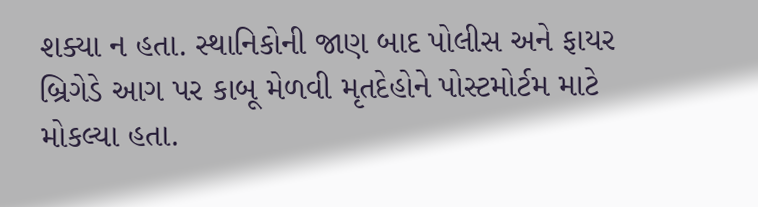શક્યા ન હતા. સ્થાનિકોની જાણ બાદ પોલીસ અને ફાયર બ્રિગેડે આગ પર કાબૂ મેળવી મૃતદેહોને પોસ્ટમોર્ટમ માટે મોકલ્યા હતા.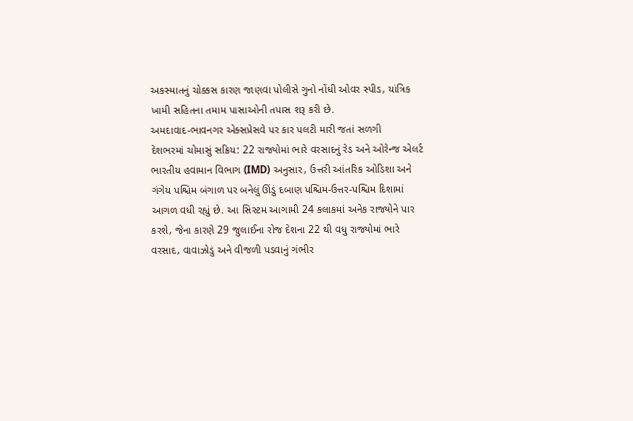અકસ્માતનું ચોક્કસ કારણ જાણવા પોલીસે ગુનો નોંધી ઓવર સ્પીડ, યાંત્રિક ખામી સહિતના તમામ પાસાઓની તપાસ શરૂ કરી છે.
અમદાવાદ-ભાવનગર એક્સપ્રેસવે પર કાર પલટી મારી જતાં સળગી
દેશભરમાં ચોમાસું સક્રિય: 22 રાજ્યોમાં ભારે વરસાદનું રેડ અને ઓરેન્જ એલર્ટ
ભારતીય હવામાન વિભાગ (IMD) અનુસાર, ઉત્તરી આંતરિક ઓડિશા અને ગંગેય પશ્ચિમ બંગાળ પર બનેલું ઊંડું દબાણ પશ્ચિમ-ઉત્તર-પશ્ચિમ દિશામાં આગળ વધી રહ્યું છે. આ સિસ્ટમ આગામી 24 કલાકમાં અનેક રાજ્યોને પાર કરશે, જેના કારણે 29 જુલાઈના રોજ દેશના 22 થી વધુ રાજ્યોમાં ભારે વરસાદ, વાવાઝોડું અને વીજળી પડવાનું ગંભીર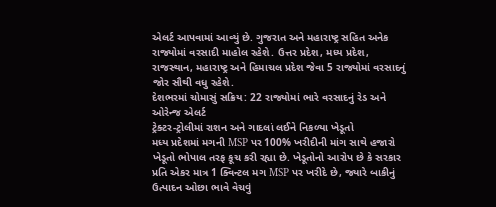એલર્ટ આપવામાં આવ્યું છે. ગુજરાત અને મહારાષ્ટ્ર સહિત અનેક રાજ્યોમાં વરસાદી માહોલ રહેશે. ઉત્તર પ્રદેશ, મધ્ય પ્રદેશ, રાજસ્થાન, મહારાષ્ટ્ર અને હિમાચલ પ્રદેશ જેવા 5 રાજ્યોમાં વરસાદનું જોર સૌથી વધુ રહેશે.
દેશભરમાં ચોમાસું સક્રિય: 22 રાજ્યોમાં ભારે વરસાદનું રેડ અને ઓરેન્જ એલર્ટ
ટ્રેક્ટર-ટ્રોલીમાં રાશન અને ગાદલાં લઈને નિકળ્યા ખેડૂતો
મધ્ય પ્રદેશમાં મગની MSP પર 100% ખરીદીની માંગ સાથે હજારો ખેડૂતો ભોપાલ તરફ કૂચ કરી રહ્યા છે. ખેડૂતોનો આરોપ છે કે સરકાર પ્રતિ એકર માત્ર 1 ક્વિન્ટલ મગ MSP પર ખરીદે છે, જ્યારે બાકીનું ઉત્પાદન ઓછા ભાવે વેચવું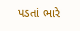પડતાં ભારે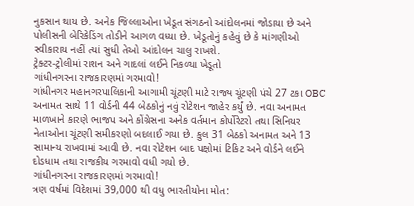નુકસાન થાય છે. અનેક જિલ્લાઓના ખેડૂત સંગઠનો આંદોલનમાં જોડાયા છે અને પોલીસની બેરિકેડિંગ તોડીને આગળ વધ્યા છે. ખેડૂતોનું કહેવું છે કે માંગણીઓ સ્વીકારાય નહીં ત્યાં સુધી તેઓ આંદોલન ચાલુ રાખશે.
ટ્રેક્ટર-ટ્રોલીમાં રાશન અને ગાદલાં લઈને નિકળ્યા ખેડૂતો
ગાંધીનગરના રાજકારણમાં ગરમાવો!
ગાંધીનગર મહાનગરપાલિકાની આગામી ચૂંટણી માટે રાજ્ય ચૂંટણી પંચે 27 ટકા OBC અનામત સાથે 11 વોર્ડની 44 બેઠકોનું નવું રોટેશન જાહેર કર્યું છે. નવા અનામત માળખાને કારણે ભાજપ અને કોંગ્રેસના અનેક વર્તમાન કોર્પોરેટરો તથા સિનિયર નેતાઓના ચૂંટણી સમીકરણો બદલાઈ ગયા છે. કુલ 31 બેઠકો અનામત અને 13 સામાન્ય રાખવામાં આવી છે. નવા રોટેશન બાદ પક્ષોમાં ટિકિટ અને વોર્ડને લઈને દોડધામ તથા રાજકીય ગરમાવો વધી ગયો છે.
ગાંધીનગરના રાજકારણમાં ગરમાવો!
ત્રણ વર્ષમાં વિદેશમાં 39,000 થી વધુ ભારતીયોના મોત: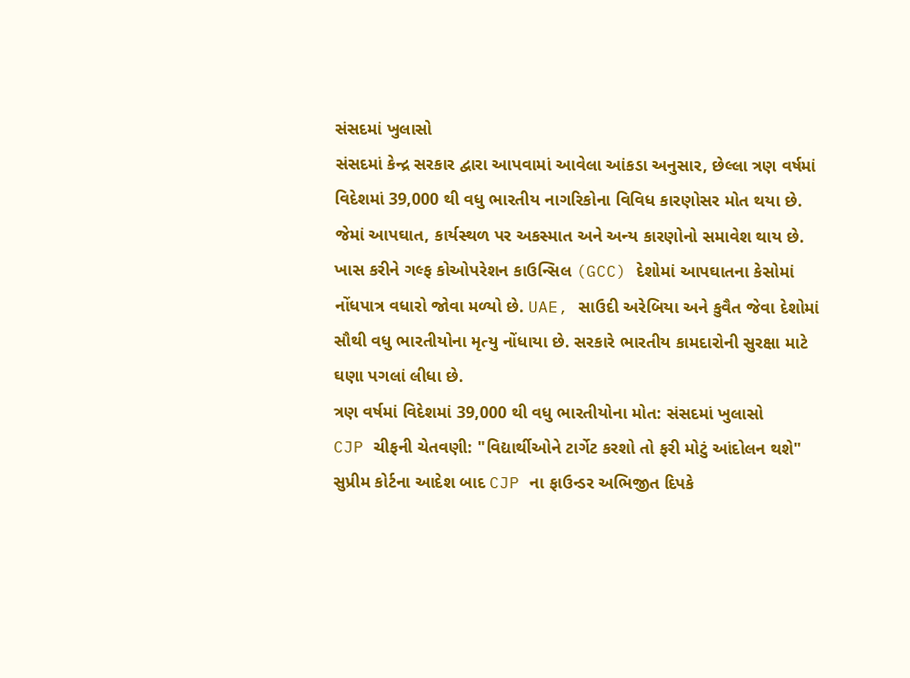સંસદમાં ખુલાસો
સંસદમાં કેન્દ્ર સરકાર દ્વારા આપવામાં આવેલા આંકડા અનુસાર, છેલ્લા ત્રણ વર્ષમાં વિદેશમાં 39,000 થી વધુ ભારતીય નાગરિકોના વિવિધ કારણોસર મોત થયા છે. જેમાં આપઘાત, કાર્યસ્થળ પર અકસ્માત અને અન્ય કારણોનો સમાવેશ થાય છે. ખાસ કરીને ગલ્ફ કોઓપરેશન કાઉન્સિલ (GCC) દેશોમાં આપઘાતના કેસોમાં નોંધપાત્ર વધારો જોવા મળ્યો છે. UAE, સાઉદી અરેબિયા અને કુવૈત જેવા દેશોમાં સૌથી વધુ ભારતીયોના મૃત્યુ નોંધાયા છે. સરકારે ભારતીય કામદારોની સુરક્ષા માટે ઘણા પગલાં લીધા છે.
ત્રણ વર્ષમાં વિદેશમાં 39,000 થી વધુ ભારતીયોના મોત: સંસદમાં ખુલાસો
CJP ચીફની ચેતવણી: "વિદ્યાર્થીઓને ટાર્ગેટ કરશો તો ફરી મોટું આંદોલન થશે"
સુપ્રીમ કોર્ટના આદેશ બાદ CJP ના ફાઉન્ડર અભિજીત દિપકે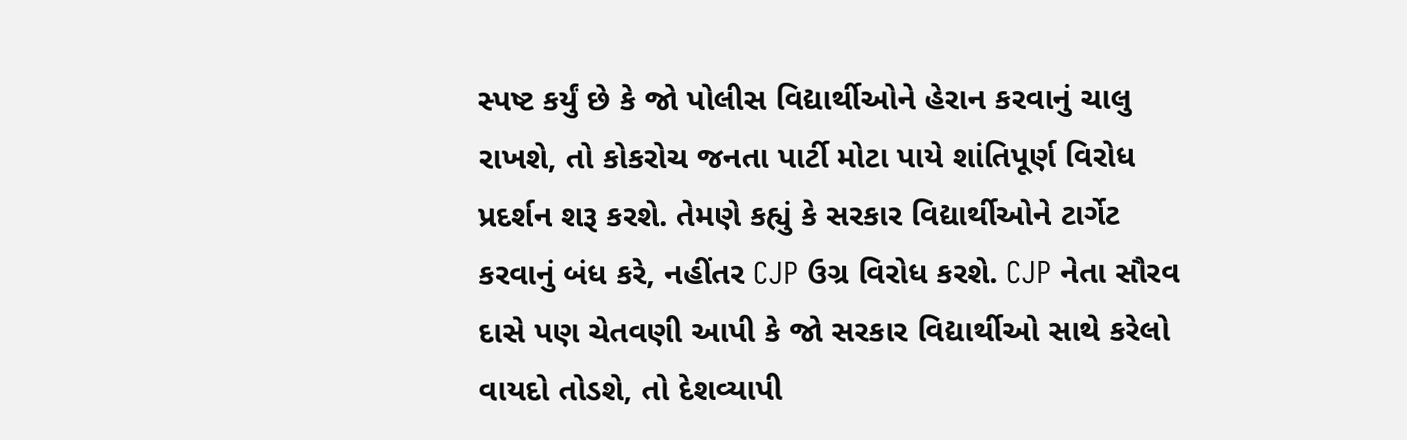સ્પષ્ટ કર્યું છે કે જો પોલીસ વિદ્યાર્થીઓને હેરાન કરવાનું ચાલુ રાખશે, તો કોકરોચ જનતા પાર્ટી મોટા પાયે શાંતિપૂર્ણ વિરોધ પ્રદર્શન શરૂ કરશે. તેમણે કહ્યું કે સરકાર વિદ્યાર્થીઓને ટાર્ગેટ કરવાનું બંધ કરે, નહીંતર CJP ઉગ્ર વિરોધ કરશે. CJP નેતા સૌરવ દાસે પણ ચેતવણી આપી કે જો સરકાર વિદ્યાર્થીઓ સાથે કરેલો વાયદો તોડશે, તો દેશવ્યાપી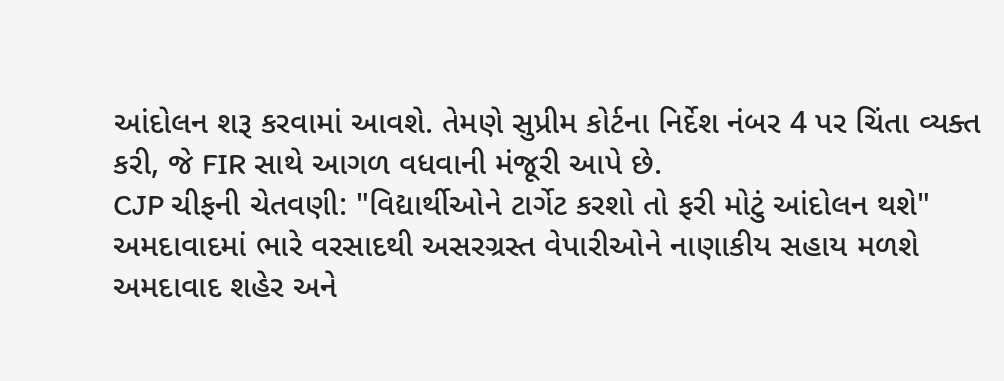આંદોલન શરૂ કરવામાં આવશે. તેમણે સુપ્રીમ કોર્ટના નિર્દેશ નંબર 4 પર ચિંતા વ્યક્ત કરી, જે FIR સાથે આગળ વધવાની મંજૂરી આપે છે.
CJP ચીફની ચેતવણી: "વિદ્યાર્થીઓને ટાર્ગેટ કરશો તો ફરી મોટું આંદોલન થશે"
અમદાવાદમાં ભારે વરસાદથી અસરગ્રસ્ત વેપારીઓને નાણાકીય સહાય મળશે
અમદાવાદ શહેર અને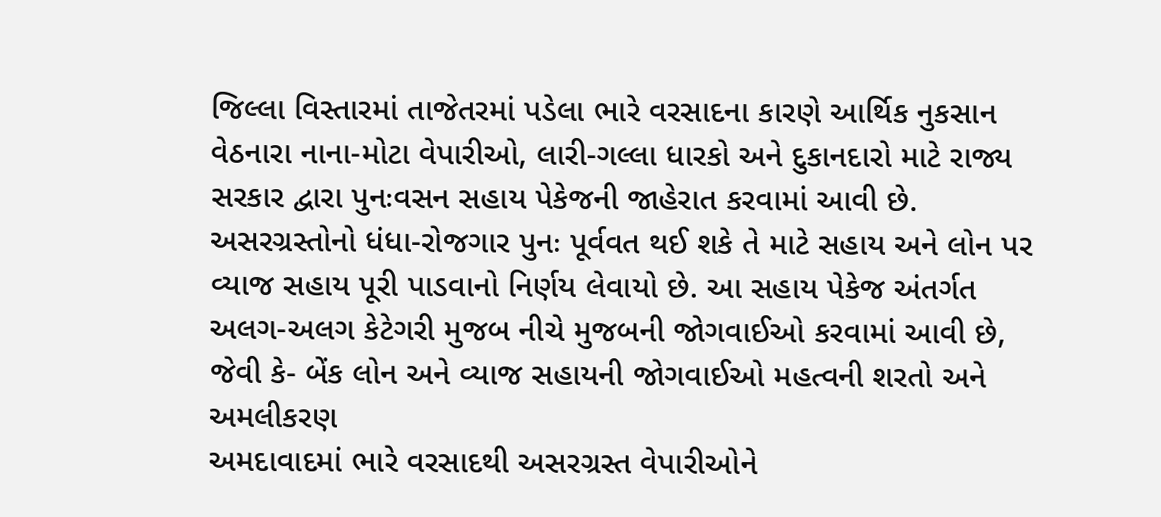જિલ્લા વિસ્તારમાં તાજેતરમાં પડેલા ભારે વરસાદના કારણે આર્થિક નુકસાન વેઠનારા નાના-મોટા વેપારીઓ, લારી-ગલ્લા ધારકો અને દુકાનદારો માટે રાજ્ય સરકાર દ્વારા પુનઃવસન સહાય પેકેજની જાહેરાત કરવામાં આવી છે. અસરગ્રસ્તોનો ધંધા-રોજગાર પુનઃ પૂર્વવત થઈ શકે તે માટે સહાય અને લોન પર વ્યાજ સહાય પૂરી પાડવાનો નિર્ણય લેવાયો છે. આ સહાય પેકેજ અંતર્ગત અલગ-અલગ કેટેગરી મુજબ નીચે મુજબની જોગવાઈઓ કરવામાં આવી છે, જેવી કે- બેંક લોન અને વ્યાજ સહાયની જોગવાઈઓ મહત્વની શરતો અને અમલીકરણ
અમદાવાદમાં ભારે વરસાદથી અસરગ્રસ્ત વેપારીઓને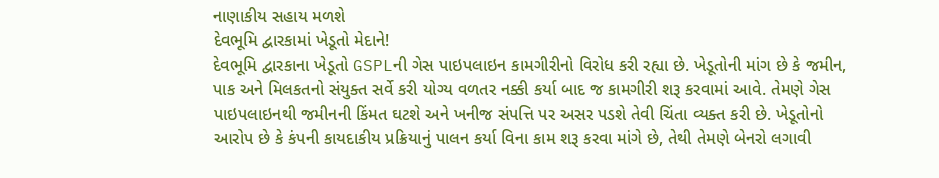નાણાકીય સહાય મળશે
દેવભૂમિ દ્વારકામાં ખેડૂતો મેદાને!
દેવભૂમિ દ્વારકાના ખેડૂતો GSPLની ગેસ પાઇપલાઇન કામગીરીનો વિરોધ કરી રહ્યા છે. ખેડૂતોની માંગ છે કે જમીન, પાક અને મિલકતનો સંયુક્ત સર્વે કરી યોગ્ય વળતર નક્કી કર્યા બાદ જ કામગીરી શરૂ કરવામાં આવે. તેમણે ગેસ પાઇપલાઇનથી જમીનની કિંમત ઘટશે અને ખનીજ સંપત્તિ પર અસર પડશે તેવી ચિંતા વ્યક્ત કરી છે. ખેડૂતોનો આરોપ છે કે કંપની કાયદાકીય પ્રક્રિયાનું પાલન કર્યા વિના કામ શરૂ કરવા માંગે છે, તેથી તેમણે બેનરો લગાવી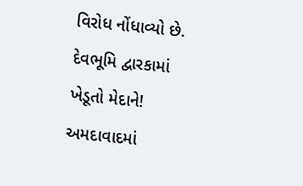વિરોધ નોંધાવ્યો છે.
દેવભૂમિ દ્વારકામાં ખેડૂતો મેદાને!
અમદાવાદમાં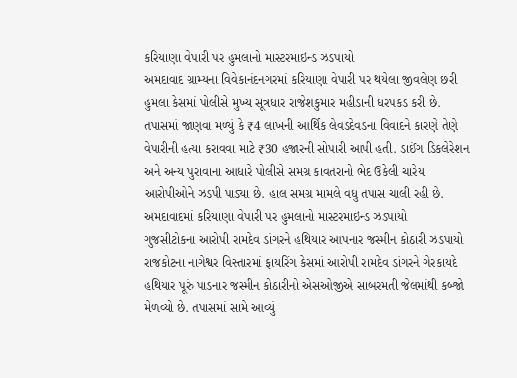કરિયાણા વેપારી પર હુમલાનો માસ્ટરમાઇન્ડ ઝડપાયો
અમદાવાદ ગ્રામ્યના વિવેકાનંદનગરમાં કરિયાણા વેપારી પર થયેલા જીવલેણ છરી હુમલા કેસમાં પોલીસે મુખ્ય સૂત્રધાર રાજેશકુમાર મહીડાની ધરપકડ કરી છે. તપાસમાં જાણવા મળ્યું કે ₹4 લાખની આર્થિક લેવડદેવડના વિવાદને કારણે તેણે વેપારીની હત્યા કરાવવા માટે ₹30 હજારની સોપારી આપી હતી. ડાઈંગ ડિકલેરેશન અને અન્ય પુરાવાના આધારે પોલીસે સમગ્ર કાવતરાનો ભેદ ઉકેલી ચારેય આરોપીઓને ઝડપી પાડ્યા છે. હાલ સમગ્ર મામલે વધુ તપાસ ચાલી રહી છે.
અમદાવાદમાં કરિયાણા વેપારી પર હુમલાનો માસ્ટરમાઇન્ડ ઝડપાયો
ગુજસીટોકના આરોપી રામદેવ ડાંગરને હથિયાર આપનાર જસ્મીન કોઠારી ઝડપાયો
રાજકોટના નાગેશ્વર વિસ્તારમાં ફાયરિંગ કેસમાં આરોપી રામદેવ ડાંગરને ગેરકાયદે હથિયાર પૂરું પાડનાર જસ્મીન કોઠારીનો એસઓજીએ સાબરમતી જેલમાંથી કબ્જો મેળવ્યો છે. તપાસમાં સામે આવ્યું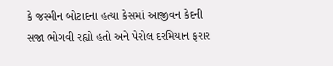કે જસ્મીન બોટાદના હત્યા કેસમાં આજીવન કેદની સજા ભોગવી રહ્યો હતો અને પેરોલ દરમિયાન ફરાર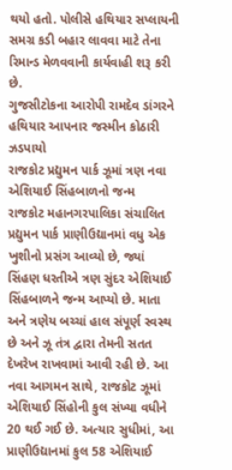થયો હતો. પોલીસે હથિયાર સપ્લાયની સમગ્ર કડી બહાર લાવવા માટે તેના રિમાન્ડ મેળવવાની કાર્યવાહી શરૂ કરી છે.
ગુજસીટોકના આરોપી રામદેવ ડાંગરને હથિયાર આપનાર જસ્મીન કોઠારી ઝડપાયો
રાજકોટ પ્રદ્યુમન પાર્ક ઝૂમાં ત્રણ નવા એશિયાઈ સિંહબાળનો જન્મ
રાજકોટ મહાનગરપાલિકા સંચાલિત પ્રદ્યુમન પાર્ક પ્રાણીઉદ્યાનમાં વધુ એક ખુશીનો પ્રસંગ આવ્યો છે, જ્યાં સિંહણ ધરતીએ ત્રણ સુંદર એશિયાઈ સિંહબાળને જન્મ આપ્યો છે. માતા અને ત્રણેય બચ્ચાં હાલ સંપૂર્ણ સ્વસ્થ છે અને ઝૂ તંત્ર દ્વારા તેમની સતત દેખરેખ રાખવામાં આવી રહી છે. આ નવા આગમન સાથે, રાજકોટ ઝૂમાં એશિયાઈ સિંહોની કુલ સંખ્યા વધીને 20 થઈ ગઈ છે. અત્યાર સુધીમાં, આ પ્રાણીઉદ્યાનમાં કુલ 58 એશિયાઈ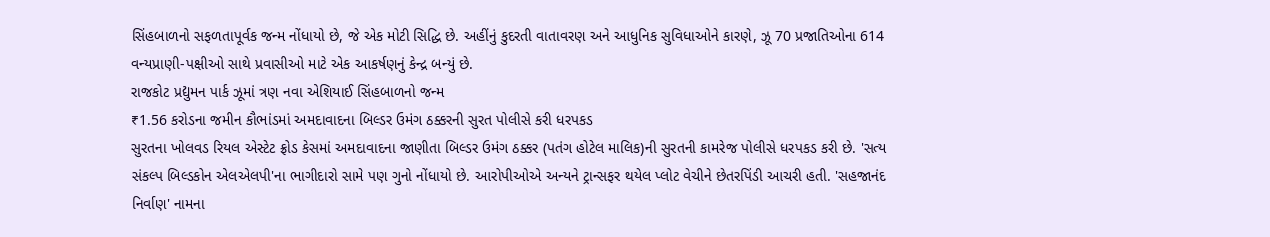સિંહબાળનો સફળતાપૂર્વક જન્મ નોંધાયો છે, જે એક મોટી સિદ્ધિ છે. અહીંનું કુદરતી વાતાવરણ અને આધુનિક સુવિધાઓને કારણે, ઝૂ 70 પ્રજાતિઓના 614 વન્યપ્રાણી-પક્ષીઓ સાથે પ્રવાસીઓ માટે એક આકર્ષણનું કેન્દ્ર બન્યું છે.
રાજકોટ પ્રદ્યુમન પાર્ક ઝૂમાં ત્રણ નવા એશિયાઈ સિંહબાળનો જન્મ
₹1.56 કરોડના જમીન કૌભાંડમાં અમદાવાદના બિલ્ડર ઉમંગ ઠક્કરની સુરત પોલીસે કરી ધરપકડ
સુરતના ખોલવડ રિયલ એસ્ટેટ ફ્રોડ કેસમાં અમદાવાદના જાણીતા બિલ્ડર ઉમંગ ઠક્કર (પતંગ હોટેલ માલિક)ની સુરતની કામરેજ પોલીસે ધરપકડ કરી છે. 'સત્ય સંકલ્પ બિલ્ડકોન એલએલપી'ના ભાગીદારો સામે પણ ગુનો નોંધાયો છે. આરોપીઓએ અન્યને ટ્રાન્સફર થયેલ પ્લોટ વેચીને છેતરપિંડી આચરી હતી. 'સહજાનંદ નિર્વાણ' નામના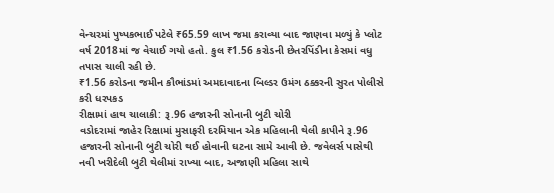વેન્ચરમાં પુષ્પકભાઈ પટેલે ₹65.59 લાખ જમા કરાવ્યા બાદ જાણવા મળ્યું કે પ્લોટ વર્ષ 2018માં જ વેચાઈ ગયો હતો. કુલ ₹1.56 કરોડની છેતરપિંડીના કેસમાં વધુ તપાસ ચાલી રહી છે.
₹1.56 કરોડના જમીન કૌભાંડમાં અમદાવાદના બિલ્ડર ઉમંગ ઠક્કરની સુરત પોલીસે કરી ધરપકડ
રીક્ષામાં હાથ ચાલાકી: રૂ.96 હજારની સોનાની બુટી ચોરી
વડોદરામાં જાહેર રિક્ષામાં મુસાફરી દરમિયાન એક મહિલાની થેલી કાપીને રૂ.96 હજારની સોનાની બુટી ચોરી થઈ હોવાની ઘટના સામે આવી છે. જવેલર્સ પાસેથી નવી ખરીદેલી બુટી થેલીમાં રાખ્યા બાદ, અજાણી મહિલા સાથે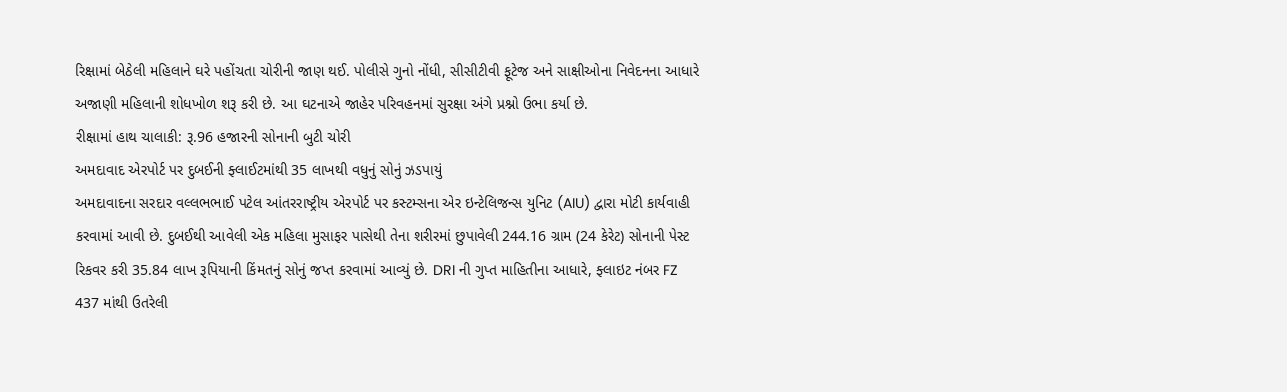રિક્ષામાં બેઠેલી મહિલાને ઘરે પહોંચતા ચોરીની જાણ થઈ. પોલીસે ગુનો નોંધી, સીસીટીવી ફૂટેજ અને સાક્ષીઓના નિવેદનના આધારે અજાણી મહિલાની શોધખોળ શરૂ કરી છે. આ ઘટનાએ જાહેર પરિવહનમાં સુરક્ષા અંગે પ્રશ્નો ઉભા કર્યા છે.
રીક્ષામાં હાથ ચાલાકી: રૂ.96 હજારની સોનાની બુટી ચોરી
અમદાવાદ એરપોર્ટ પર દુબઈની ફ્લાઈટમાંથી 35 લાખથી વધુનું સોનું ઝડપાયું
અમદાવાદના સરદાર વલ્લભભાઈ પટેલ આંતરરાષ્ટ્રીય એરપોર્ટ પર કસ્ટમ્સના એર ઇન્ટેલિજન્સ યુનિટ (AIU) દ્વારા મોટી કાર્યવાહી કરવામાં આવી છે. દુબઈથી આવેલી એક મહિલા મુસાફર પાસેથી તેના શરીરમાં છુપાવેલી 244.16 ગ્રામ (24 કેરેટ) સોનાની પેસ્ટ રિકવર કરી 35.84 લાખ રૂપિયાની કિંમતનું સોનું જપ્ત કરવામાં આવ્યું છે. DRI ની ગુપ્ત માહિતીના આધારે, ફ્લાઇટ નંબર FZ 437 માંથી ઉતરેલી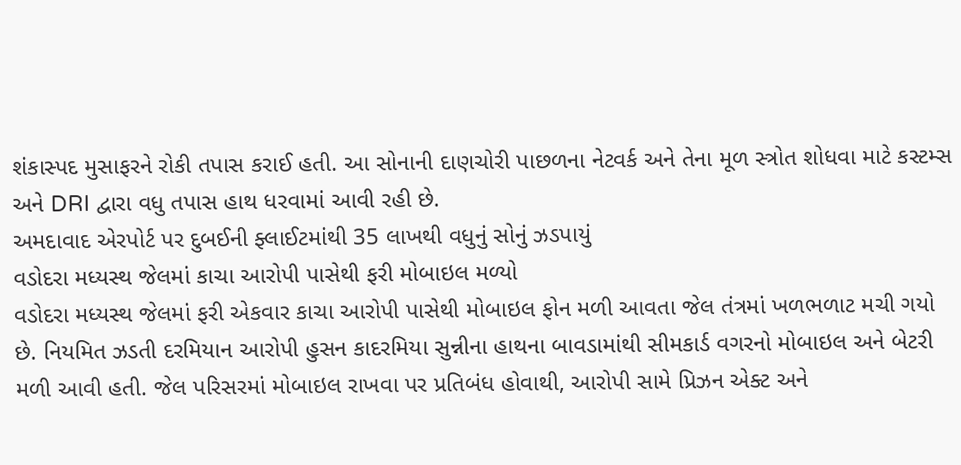શંકાસ્પદ મુસાફરને રોકી તપાસ કરાઈ હતી. આ સોનાની દાણચોરી પાછળના નેટવર્ક અને તેના મૂળ સ્ત્રોત શોધવા માટે કસ્ટમ્સ અને DRI દ્વારા વધુ તપાસ હાથ ધરવામાં આવી રહી છે.
અમદાવાદ એરપોર્ટ પર દુબઈની ફ્લાઈટમાંથી 35 લાખથી વધુનું સોનું ઝડપાયું
વડોદરા મધ્યસ્થ જેલમાં કાચા આરોપી પાસેથી ફરી મોબાઇલ મળ્યો
વડોદરા મધ્યસ્થ જેલમાં ફરી એકવાર કાચા આરોપી પાસેથી મોબાઇલ ફોન મળી આવતા જેલ તંત્રમાં ખળભળાટ મચી ગયો છે. નિયમિત ઝડતી દરમિયાન આરોપી હુસન કાદરમિયા સુન્નીના હાથના બાવડામાંથી સીમકાર્ડ વગરનો મોબાઇલ અને બેટરી મળી આવી હતી. જેલ પરિસરમાં મોબાઇલ રાખવા પર પ્રતિબંધ હોવાથી, આરોપી સામે પ્રિઝન એક્ટ અને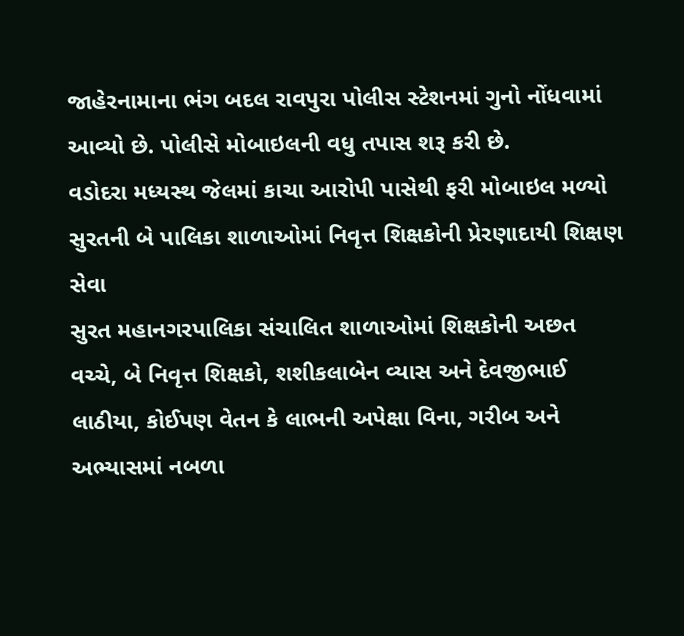જાહેરનામાના ભંગ બદલ રાવપુરા પોલીસ સ્ટેશનમાં ગુનો નોંધવામાં આવ્યો છે. પોલીસે મોબાઇલની વધુ તપાસ શરૂ કરી છે.
વડોદરા મધ્યસ્થ જેલમાં કાચા આરોપી પાસેથી ફરી મોબાઇલ મળ્યો
સુરતની બે પાલિકા શાળાઓમાં નિવૃત્ત શિક્ષકોની પ્રેરણાદાયી શિક્ષણ સેવા
સુરત મહાનગરપાલિકા સંચાલિત શાળાઓમાં શિક્ષકોની અછત વચ્ચે, બે નિવૃત્ત શિક્ષકો, શશીકલાબેન વ્યાસ અને દેવજીભાઈ લાઠીયા, કોઈપણ વેતન કે લાભની અપેક્ષા વિના, ગરીબ અને અભ્યાસમાં નબળા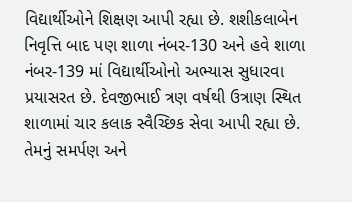વિદ્યાર્થીઓને શિક્ષણ આપી રહ્યા છે. શશીકલાબેન નિવૃત્તિ બાદ પણ શાળા નંબર-130 અને હવે શાળા નંબર-139 માં વિદ્યાર્થીઓનો અભ્યાસ સુધારવા પ્રયાસરત છે. દેવજીભાઈ ત્રણ વર્ષથી ઉત્રાણ સ્થિત શાળામાં ચાર કલાક સ્વૈચ્છિક સેવા આપી રહ્યા છે. તેમનું સમર્પણ અને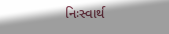નિઃસ્વાર્થ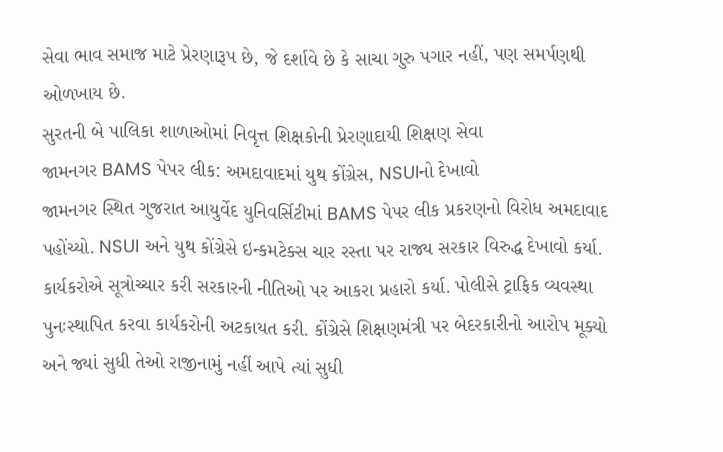સેવા ભાવ સમાજ માટે પ્રેરણારૂપ છે, જે દર્શાવે છે કે સાચા ગુરુ પગાર નહીં, પણ સમર્પણથી ઓળખાય છે.
સુરતની બે પાલિકા શાળાઓમાં નિવૃત્ત શિક્ષકોની પ્રેરણાદાયી શિક્ષણ સેવા
જામનગર BAMS પેપર લીક: અમદાવાદમાં યુથ કોંગ્રેસ, NSUIનો દેખાવો
જામનગર સ્થિત ગુજરાત આયુર્વેદ યુનિવર્સિટીમાં BAMS પેપર લીક પ્રકરણનો વિરોધ અમદાવાદ પહોંચ્યો. NSUI અને યુથ કોંગ્રેસે ઇન્કમટેક્સ ચાર રસ્તા પર રાજ્ય સરકાર વિરુદ્ધ દેખાવો કર્યા. કાર્યકરોએ સૂત્રોચ્ચાર કરી સરકારની નીતિઓ પર આકરા પ્રહારો કર્યા. પોલીસે ટ્રાફિક વ્યવસ્થા પુનઃસ્થાપિત કરવા કાર્યકરોની અટકાયત કરી. કોંગ્રેસે શિક્ષણમંત્રી પર બેદરકારીનો આરોપ મૂક્યો અને જ્યાં સુધી તેઓ રાજીનામું નહીં આપે ત્યાં સુધી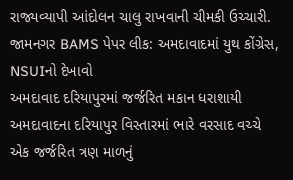રાજ્યવ્યાપી આંદોલન ચાલુ રાખવાની ચીમકી ઉચ્ચારી.
જામનગર BAMS પેપર લીક: અમદાવાદમાં યુથ કોંગ્રેસ, NSUIનો દેખાવો
અમદાવાદ દરિયાપુરમાં જર્જરિત મકાન ધરાશાયી
અમદાવાદના દરિયાપુર વિસ્તારમાં ભારે વરસાદ વચ્ચે એક જર્જરિત ત્રણ માળનું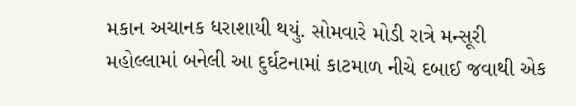મકાન અચાનક ધરાશાયી થયું. સોમવારે મોડી રાત્રે મન્સૂરી મહોલ્લામાં બનેલી આ દુર્ઘટનામાં કાટમાળ નીચે દબાઈ જવાથી એક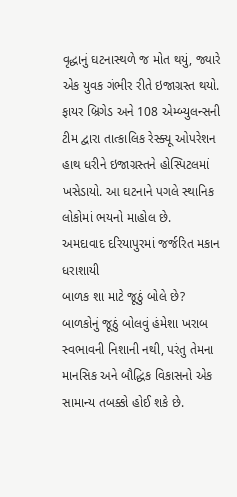વૃદ્ધાનું ઘટનાસ્થળે જ મોત થયું, જ્યારે એક યુવક ગંભીર રીતે ઇજાગ્રસ્ત થયો. ફાયર બ્રિગેડ અને 108 એમ્બ્યુલન્સની ટીમ દ્વારા તાત્કાલિક રેસ્ક્યૂ ઓપરેશન હાથ ધરીને ઇજાગ્રસ્તને હોસ્પિટલમાં ખસેડાયો. આ ઘટનાને પગલે સ્થાનિક લોકોમાં ભયનો માહોલ છે.
અમદાવાદ દરિયાપુરમાં જર્જરિત મકાન ધરાશાયી
બાળક શા માટે જૂઠું બોલે છે?
બાળકોનું જૂઠું બોલવું હંમેશા ખરાબ સ્વભાવની નિશાની નથી, પરંતુ તેમના માનસિક અને બૌદ્ધિક વિકાસનો એક સામાન્ય તબક્કો હોઈ શકે છે.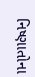નિષ્ણાતોના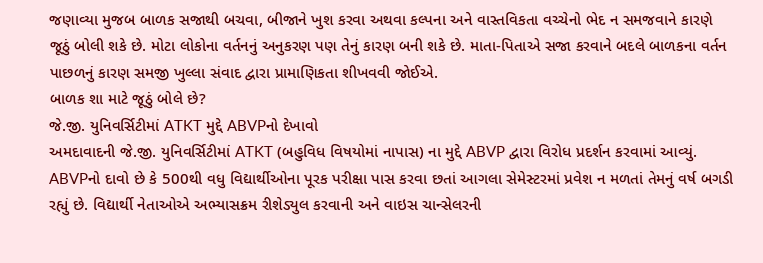જણાવ્યા મુજબ બાળક સજાથી બચવા, બીજાને ખુશ કરવા અથવા કલ્પના અને વાસ્તવિકતા વચ્ચેનો ભેદ ન સમજવાને કારણે જૂઠું બોલી શકે છે. મોટા લોકોના વર્તનનું અનુકરણ પણ તેનું કારણ બની શકે છે. માતા-પિતાએ સજા કરવાને બદલે બાળકના વર્તન પાછળનું કારણ સમજી ખુલ્લા સંવાદ દ્વારા પ્રામાણિકતા શીખવવી જોઈએ.
બાળક શા માટે જૂઠું બોલે છે?
જે.જી. યુનિવર્સિટીમાં ATKT મુદ્દે ABVPનો દેખાવો
અમદાવાદની જે.જી. યુનિવર્સિટીમાં ATKT (બહુવિધ વિષયોમાં નાપાસ) ના મુદ્દે ABVP દ્વારા વિરોધ પ્રદર્શન કરવામાં આવ્યું. ABVPનો દાવો છે કે 500થી વધુ વિદ્યાર્થીઓના પૂરક પરીક્ષા પાસ કરવા છતાં આગલા સેમેસ્ટરમાં પ્રવેશ ન મળતાં તેમનું વર્ષ બગડી રહ્યું છે. વિદ્યાર્થી નેતાઓએ અભ્યાસક્રમ રીશેડ્યુલ કરવાની અને વાઇસ ચાન્સેલરની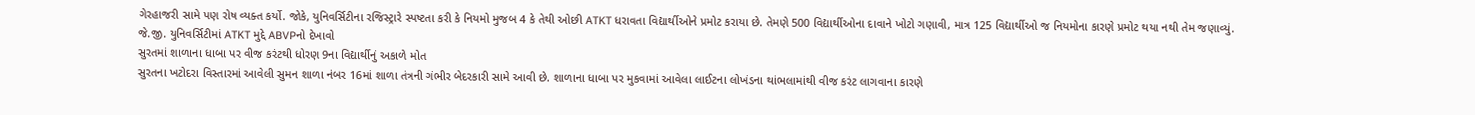ગેરહાજરી સામે પણ રોષ વ્યક્ત કર્યો. જોકે, યુનિવર્સિટીના રજિસ્ટ્રારે સ્પષ્ટતા કરી કે નિયમો મુજબ 4 કે તેથી ઓછી ATKT ધરાવતા વિદ્યાર્થીઓને પ્રમોટ કરાયા છે. તેમણે 500 વિદ્યાર્થીઓના દાવાને ખોટો ગણાવી, માત્ર 125 વિદ્યાર્થીઓ જ નિયમોના કારણે પ્રમોટ થયા નથી તેમ જણાવ્યું.
જે.જી. યુનિવર્સિટીમાં ATKT મુદ્દે ABVPનો દેખાવો
સુરતમાં શાળાના ધાબા પર વીજ કરંટથી ધોરણ 9ના વિદ્યાર્થીનું અકાળે મોત
સુરતના ખટોદરા વિસ્તારમાં આવેલી સુમન શાળા નંબર 16માં શાળા તંત્રની ગંભીર બેદરકારી સામે આવી છે. શાળાના ધાબા પર મુકવામાં આવેલા લાઈટના લોખંડના થાંભલામાંથી વીજ કરંટ લાગવાના કારણે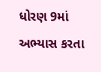ધોરણ 9માં અભ્યાસ કરતા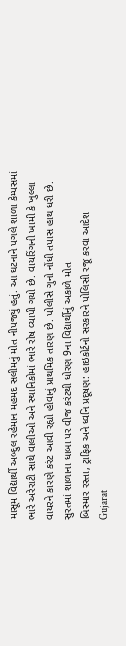માસૂમ વિદ્યાર્થી અબ્દુલ રહેમાન મહમદ સલીમનું મોત નીપજ્યું હતું. આ ઘટનાને પગલે શાળા કેમ્પસમાં ભારે અરેરાટી સાથે વાલીઓ અને સ્થાનિકોમાં ભારે રોષ વ્યાપી ગયો છે. વાયરિંગની ખામી કે ખુલ્લા વાયરને કારણે કરંટ આવી રહ્યો હોવાનું પ્રાથમિક તારણ છે. પોલીસે ગુનો નોંધી તપાસ હાથ ધરી છે.
સુરતમાં શાળાના ધાબા પર વીજ કરંટથી ધોરણ 9ના વિદ્યાર્થીનું અકાળે મોત
બિસ્માર રસ્તા, ટ્રાફિક અને ધ્વનિ પ્રદૂષણ: હાઇકોર્ટનો સરકારને પોલિસી રજૂ કરવા આદેશ
Gujarat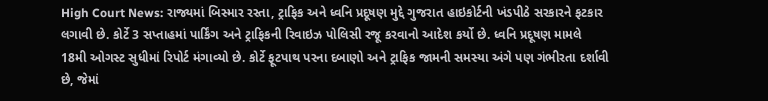High Court News: રાજ્યમાં બિસ્માર રસ્તા, ટ્રાફિક અને ધ્વનિ પ્રદૂષણ મુદ્દે ગુજરાત હાઇકોર્ટની ખંડપીઠે સરકારને ફટકાર લગાવી છે. કોર્ટે 3 સપ્તાહમાં પાર્કિંગ અને ટ્રાફિકની રિવાઇઝ પોલિસી રજૂ કરવાનો આદેશ કર્યો છે. ધ્વનિ પ્રદૂષણ મામલે 18મી ઓગસ્ટ સુધીમાં રિપોર્ટ મંગાવ્યો છે. કોર્ટે ફૂટપાથ પરના દબાણો અને ટ્રાફિક જામની સમસ્યા અંગે પણ ગંભીરતા દર્શાવી છે, જેમાં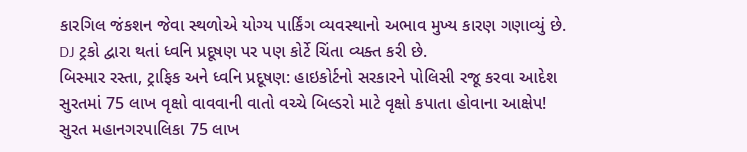કારગિલ જંકશન જેવા સ્થળોએ યોગ્ય પાર્કિંગ વ્યવસ્થાનો અભાવ મુખ્ય કારણ ગણાવ્યું છે. DJ ટ્રકો દ્વારા થતાં ધ્વનિ પ્રદૂષણ પર પણ કોર્ટે ચિંતા વ્યક્ત કરી છે.
બિસ્માર રસ્તા, ટ્રાફિક અને ધ્વનિ પ્રદૂષણ: હાઇકોર્ટનો સરકારને પોલિસી રજૂ કરવા આદેશ
સુરતમાં 75 લાખ વૃક્ષો વાવવાની વાતો વચ્ચે બિલ્ડરો માટે વૃક્ષો કપાતા હોવાના આક્ષેપ!
સુરત મહાનગરપાલિકા 75 લાખ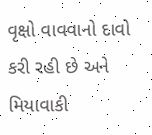વૃક્ષો વાવવાનો દાવો કરી રહી છે અને મિયાવાકી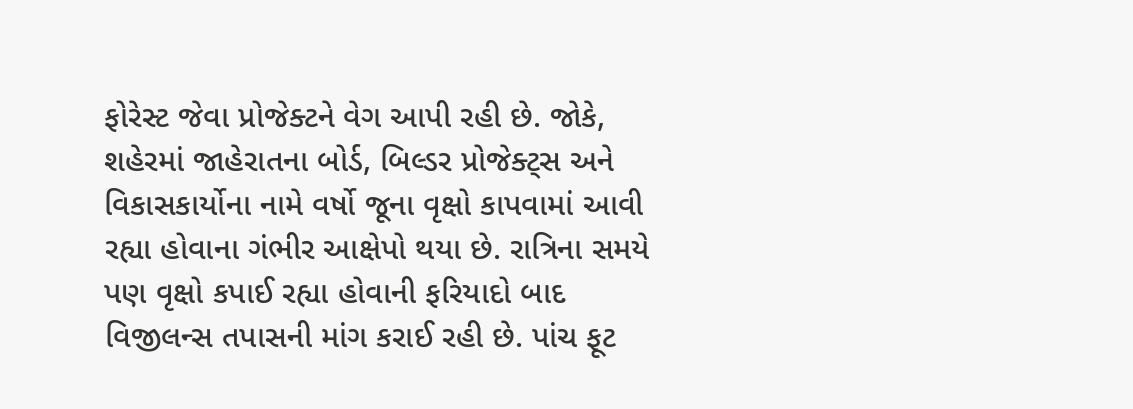ફોરેસ્ટ જેવા પ્રોજેક્ટને વેગ આપી રહી છે. જોકે, શહેરમાં જાહેરાતના બોર્ડ, બિલ્ડર પ્રોજેક્ટ્સ અને વિકાસકાર્યોના નામે વર્ષો જૂના વૃક્ષો કાપવામાં આવી રહ્યા હોવાના ગંભીર આક્ષેપો થયા છે. રાત્રિના સમયે પણ વૃક્ષો કપાઈ રહ્યા હોવાની ફરિયાદો બાદ વિજીલન્સ તપાસની માંગ કરાઈ રહી છે. પાંચ ફૂટ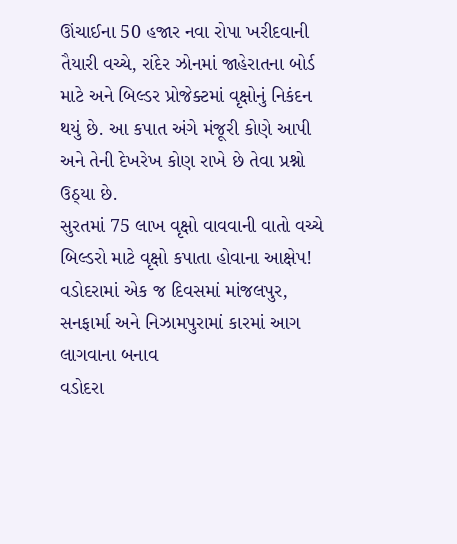ઊંચાઈના 50 હજાર નવા રોપા ખરીદવાની તૈયારી વચ્ચે, રાંદેર ઝોનમાં જાહેરાતના બોર્ડ માટે અને બિલ્ડર પ્રોજેક્ટમાં વૃક્ષોનું નિકંદન થયું છે. આ કપાત અંગે મંજૂરી કોણે આપી અને તેની દેખરેખ કોણ રાખે છે તેવા પ્રશ્નો ઉઠ્યા છે.
સુરતમાં 75 લાખ વૃક્ષો વાવવાની વાતો વચ્ચે બિલ્ડરો માટે વૃક્ષો કપાતા હોવાના આક્ષેપ!
વડોદરામાં એક જ દિવસમાં માંજલપુર, સનફાર્મા અને નિઝામપુરામાં કારમાં આગ લાગવાના બનાવ
વડોદરા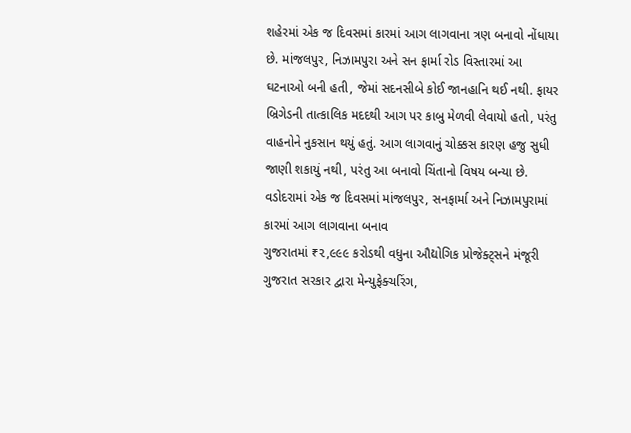શહેરમાં એક જ દિવસમાં કારમાં આગ લાગવાના ત્રણ બનાવો નોંધાયા છે. માંજલપુર, નિઝામપુરા અને સન ફાર્મા રોડ વિસ્તારમાં આ ઘટનાઓ બની હતી, જેમાં સદનસીબે કોઈ જાનહાનિ થઈ નથી. ફાયર બ્રિગેડની તાત્કાલિક મદદથી આગ પર કાબુ મેળવી લેવાયો હતો, પરંતુ વાહનોને નુકસાન થયું હતું. આગ લાગવાનું ચોક્કસ કારણ હજુ સુધી જાણી શકાયું નથી, પરંતુ આ બનાવો ચિંતાનો વિષય બન્યા છે.
વડોદરામાં એક જ દિવસમાં માંજલપુર, સનફાર્મા અને નિઝામપુરામાં કારમાં આગ લાગવાના બનાવ
ગુજરાતમાં ₹૨,૯૯૯ કરોડથી વધુના ઔદ્યોગિક પ્રોજેક્ટ્સને મંજૂરી
ગુજરાત સરકાર દ્વારા મેન્યુફેક્ચરિંગ,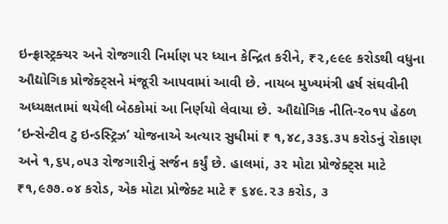ઇન્ફ્રાસ્ટ્રક્ચર અને રોજગારી નિર્માણ પર ધ્યાન કેન્દ્રિત કરીને, ₹૨,૯૯૯ કરોડથી વધુના ઔદ્યોગિક પ્રોજેક્ટ્સને મંજૂરી આપવામાં આવી છે. નાયબ મુખ્યમંત્રી હર્ષ સંઘવીની અધ્યક્ષતામાં થયેલી બેઠકોમાં આ નિર્ણયો લેવાયા છે. ઔદ્યોગિક નીતિ-૨૦૧૫ હેઠળ ‘ઇન્સેન્ટીવ ટુ ઇન્ડસ્ટ્રિઝ’ યોજનાએ અત્યાર સુધીમાં ₹ ૧,૪૮,૩૩૬.૩૫ કરોડનું રોકાણ અને ૧,૬૫,૦૫૩ રોજગારીનું સર્જન કર્યું છે. હાલમાં, ૩૨ મોટા પ્રોજેક્ટ્સ માટે ₹૧,૯૭૭.૦૪ કરોડ, એક મોટા પ્રોજેક્ટ માટે ₹ ૬૪૯.૨૩ કરોડ, ૩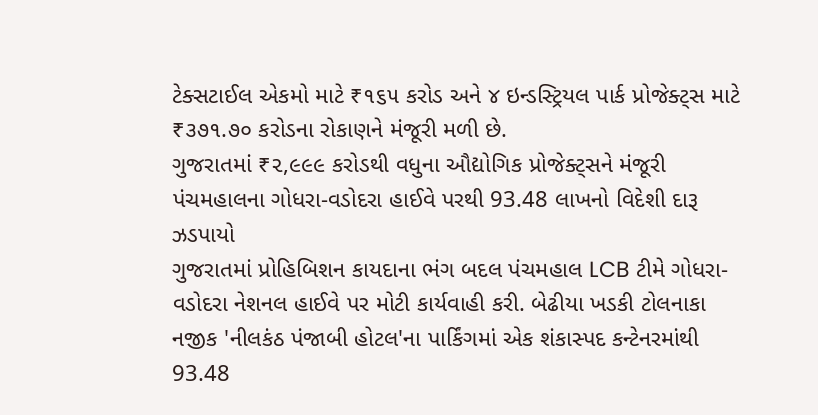ટેક્સટાઈલ એકમો માટે ₹૧૬૫ કરોડ અને ૪ ઇન્ડસ્ટ્રિયલ પાર્ક પ્રોજેક્ટ્સ માટે ₹૩૭૧.૭૦ કરોડના રોકાણને મંજૂરી મળી છે.
ગુજરાતમાં ₹૨,૯૯૯ કરોડથી વધુના ઔદ્યોગિક પ્રોજેક્ટ્સને મંજૂરી
પંચમહાલના ગોધરા-વડોદરા હાઈવે પરથી 93.48 લાખનો વિદેશી દારૂ ઝડપાયો
ગુજરાતમાં પ્રોહિબિશન કાયદાના ભંગ બદલ પંચમહાલ LCB ટીમે ગોધરા-વડોદરા નેશનલ હાઈવે પર મોટી કાર્યવાહી કરી. બેઢીયા ખડકી ટોલનાકા નજીક 'નીલકંઠ પંજાબી હોટલ'ના પાર્કિંગમાં એક શંકાસ્પદ કન્ટેનરમાંથી 93.48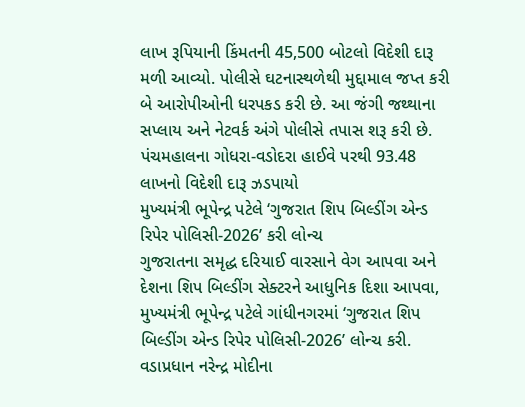લાખ રૂપિયાની કિંમતની 45,500 બોટલો વિદેશી દારૂ મળી આવ્યો. પોલીસે ઘટનાસ્થળેથી મુદ્દામાલ જપ્ત કરી બે આરોપીઓની ધરપકડ કરી છે. આ જંગી જથ્થાના સપ્લાય અને નેટવર્ક અંગે પોલીસે તપાસ શરૂ કરી છે.
પંચમહાલના ગોધરા-વડોદરા હાઈવે પરથી 93.48 લાખનો વિદેશી દારૂ ઝડપાયો
મુખ્યમંત્રી ભૂપેન્દ્ર પટેલે ‘ગુજરાત શિપ બિલ્ડીંગ એન્ડ રિપેર પોલિસી-2026’ કરી લોન્ચ
ગુજરાતના સમૃદ્ધ દરિયાઈ વારસાને વેગ આપવા અને દેશના શિપ બિલ્ડીંગ સેક્ટરને આધુનિક દિશા આપવા, મુખ્યમંત્રી ભૂપેન્દ્ર પટેલે ગાંધીનગરમાં ‘ગુજરાત શિપ બિલ્ડીંગ એન્ડ રિપેર પોલિસી-2026’ લોન્ચ કરી. વડાપ્રધાન નરેન્દ્ર મોદીના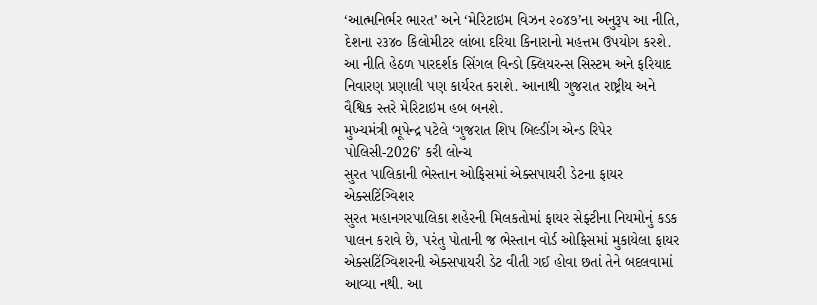‘આત્મનિર્ભર ભારત’ અને ‘મેરિટાઇમ વિઝન ૨૦૪૭’ના અનુરૂપ આ નીતિ, દેશના ૨૩૪૦ કિલોમીટર લાંબા દરિયા કિનારાનો મહત્તમ ઉપયોગ કરશે. આ નીતિ હેઠળ પારદર્શક સિંગલ વિન્ડો ક્લિયરન્સ સિસ્ટમ અને ફરિયાદ નિવારણ પ્રણાલી પણ કાર્યરત કરાશે. આનાથી ગુજરાત રાષ્ટ્રીય અને વૈશ્વિક સ્તરે મેરિટાઇમ હબ બનશે.
મુખ્યમંત્રી ભૂપેન્દ્ર પટેલે ‘ગુજરાત શિપ બિલ્ડીંગ એન્ડ રિપેર પોલિસી-2026’ કરી લોન્ચ
સુરત પાલિકાની ભેસ્તાન ઓફિસમાં એક્સપાયરી ડેટના ફાયર એક્સટિંગ્વિશર
સુરત મહાનગરપાલિકા શહેરની મિલકતોમાં ફાયર સેફ્ટીના નિયમોનું કડક પાલન કરાવે છે, પરંતુ પોતાની જ ભેસ્તાન વોર્ડ ઓફિસમાં મુકાયેલા ફાયર એક્સટિંગ્વિશરની એક્સપાયરી ડેટ વીતી ગઈ હોવા છતાં તેને બદલવામાં આવ્યા નથી. આ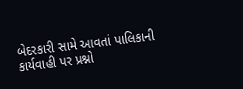બેદરકારી સામે આવતાં પાલિકાની કાર્યવાહી પર પ્રશ્નો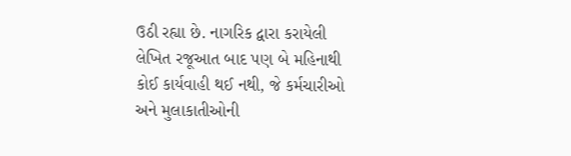ઉઠી રહ્યા છે. નાગરિક દ્વારા કરાયેલી લેખિત રજૂઆત બાદ પણ બે મહિનાથી કોઈ કાર્યવાહી થઈ નથી, જે કર્મચારીઓ અને મુલાકાતીઓની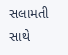સલામતી સાથે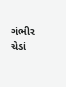ગંભીર ચેડાં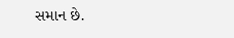સમાન છે.